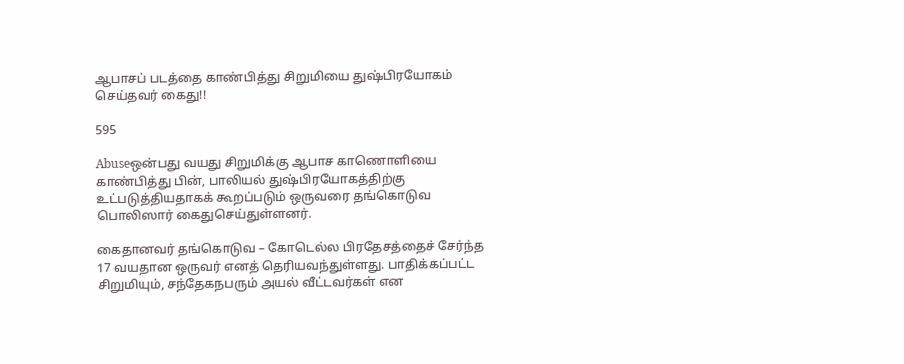ஆபாசப் படத்தை காண்பித்து சிறுமியை துஷ்பிரயோகம் செய்தவர் கைது!!

595

Abuseஒன்பது வயது சிறுமிக்கு ஆபாச காணொளியை காண்பித்து பின், பாலியல் துஷ்பிரயோகத்திற்கு உட்படுத்தியதாகக் கூறப்படும் ஒருவரை தங்கொடுவ பொலிஸார் கைதுசெய்துள்ளனர்.

கைதானவர் தங்கொடுவ – கோடெல்ல பிரதேசத்தைச் சேர்ந்த 17 வயதான ஒருவர் எனத் தெரியவந்துள்ளது. பாதிக்கப்பட்ட சிறுமியும், சந்தேகநபரும் அயல் வீட்டவர்கள் என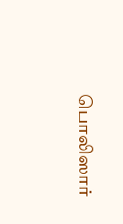பொலிஸார்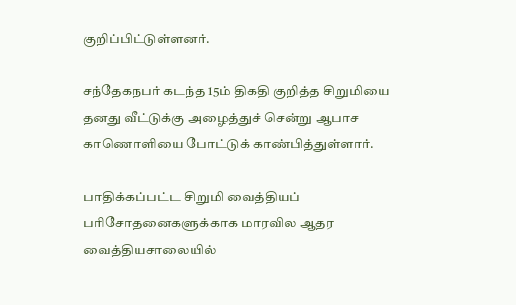குறிப்பிட்டுள்ளனர்.

சந்தேகநபர் கடந்த 15ம் திகதி குறித்த சிறுமியை தனது வீட்டுக்கு அழைத்துச் சென்று ஆபாச காணொளியை போட்டுக் காண்பித்துள்ளார்.

பாதிக்கப்பட்ட சிறுமி வைத்தியப் பரிசோதனைகளுக்காக மாரவில ஆதர வைத்தியசாலையில்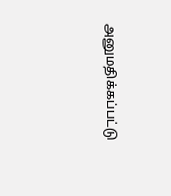அனுமதிக்கப்பட்டு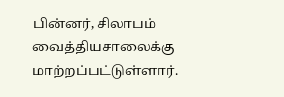பின்னர், சிலாபம் வைத்தியசாலைக்கு மாற்றப்பட்டுள்ளார்.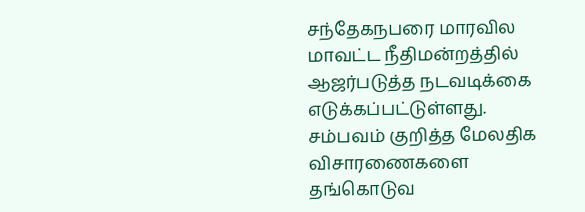சந்தேகநபரை மாரவில மாவட்ட நீதிமன்றத்தில் ஆஜர்படுத்த நடவடிக்கை எடுக்கப்பட்டுள்ளது. சம்பவம் குறித்த மேலதிக விசாரணைகளை தங்கொடுவ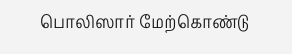பொலிஸார் மேற்கொண்டு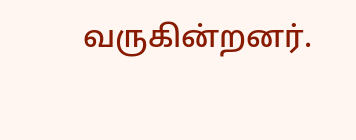வருகின்றனர்.